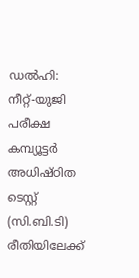ഡൽഹി: നീറ്റ്-യുജി പരീക്ഷ കമ്പ്യൂട്ടർ അധിഷ്ഠിത ടെസ്റ്റ് (സി.ബി.ടി) രീതിയിലേക്ക്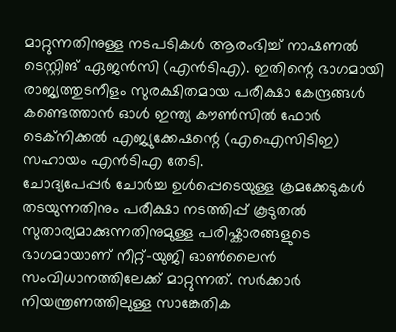മാറ്റുന്നതിനുള്ള നടപടികൾ ആരംഭിച്ച് നാഷണൽ ടെസ്റ്റിങ് ഏജൻസി (എൻടിഎ). ഇതിന്റെ ഭാഗമായി രാജ്യത്തുടനീളം സുരക്ഷിതമായ പരീക്ഷാ കേന്ദ്രങ്ങൾ കണ്ടെത്താൻ ഓൾ ഇന്ത്യ കൗൺസിൽ ഫോർ ടെക്നിക്കൽ എജ്യുക്കേഷന്റെ (എഐസിടിഇ) സഹായം എൻടിഎ തേടി.
ചോദ്യപേപ്പർ ചോർച്ച ഉൾപ്പെടെയുള്ള ക്രമക്കേടുകൾ തടയുന്നതിനും പരീക്ഷാ നടത്തിപ്പ് കൂടുതൽ സുതാര്യമാക്കുന്നതിനുമുള്ള പരിഷ്കാരങ്ങളുടെ ഭാഗമായാണ് നീറ്റ്-യുജി ഓൺലൈൻ സംവിധാനത്തിലേക്ക് മാറ്റുന്നത്. സർക്കാർ നിയന്ത്രണത്തിലുള്ള സാങ്കേതിക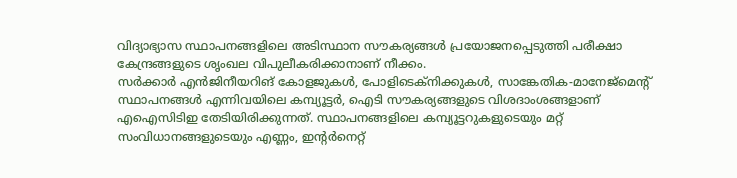വിദ്യാഭ്യാസ സ്ഥാപനങ്ങളിലെ അടിസ്ഥാന സൗകര്യങ്ങൾ പ്രയോജനപ്പെടുത്തി പരീക്ഷാ കേന്ദ്രങ്ങളുടെ ശൃംഖല വിപുലീകരിക്കാനാണ് നീക്കം.
സർക്കാർ എൻജിനീയറിങ് കോളജുകൾ, പോളിടെക്നിക്കുകൾ, സാങ്കേതിക-മാനേജ്മെന്റ് സ്ഥാപനങ്ങൾ എന്നിവയിലെ കമ്പ്യൂട്ടർ, ഐടി സൗകര്യങ്ങളുടെ വിശദാംശങ്ങളാണ് എഐസിടിഇ തേടിയിരിക്കുന്നത്. സ്ഥാപനങ്ങളിലെ കമ്പ്യൂട്ടറുകളുടെയും മറ്റ് സംവിധാനങ്ങളുടെയും എണ്ണം, ഇന്റർനെറ്റ്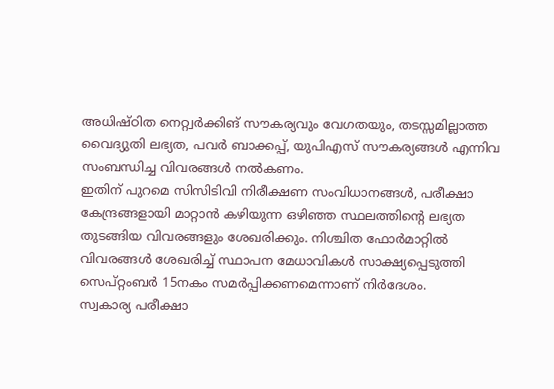അധിഷ്ഠിത നെറ്റ്വർക്കിങ് സൗകര്യവും വേഗതയും, തടസ്സമില്ലാത്ത വൈദ്യുതി ലഭ്യത, പവർ ബാക്കപ്പ്, യുപിഎസ് സൗകര്യങ്ങൾ എന്നിവ സംബന്ധിച്ച വിവരങ്ങൾ നൽകണം.
ഇതിന് പുറമെ സിസിടിവി നിരീക്ഷണ സംവിധാനങ്ങൾ, പരീക്ഷാ കേന്ദ്രങ്ങളായി മാറ്റാൻ കഴിയുന്ന ഒഴിഞ്ഞ സ്ഥലത്തിന്റെ ലഭ്യത തുടങ്ങിയ വിവരങ്ങളും ശേഖരിക്കും. നിശ്ചിത ഫോർമാറ്റിൽ വിവരങ്ങൾ ശേഖരിച്ച് സ്ഥാപന മേധാവികൾ സാക്ഷ്യപ്പെടുത്തി സെപ്റ്റംബർ 15നകം സമർപ്പിക്കണമെന്നാണ് നിർദേശം.
സ്വകാര്യ പരീക്ഷാ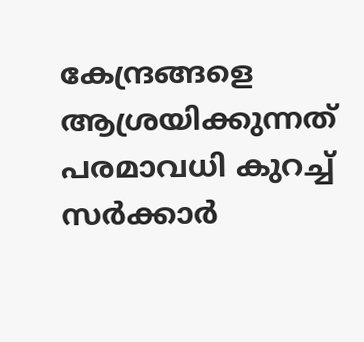കേന്ദ്രങ്ങളെ ആശ്രയിക്കുന്നത് പരമാവധി കുറച്ച് സർക്കാർ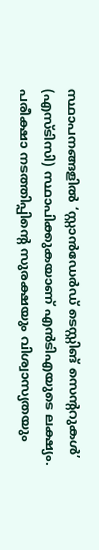സ്ഥാപനങ്ങളിൽ ‘സ്റ്റാൻഡേർഡ് ടെസ്റ്റിങ് സെന്ററുകൾ’ (എസ്ടിസി) സ്ഥാപിക്കുകയാണ് എൻടിഎയുടെ ലക്ഷ്യം. പരീക്ഷാ നടത്തിപ്പിന്റെ സുരക്ഷയും വിശ്വാസ്യതയും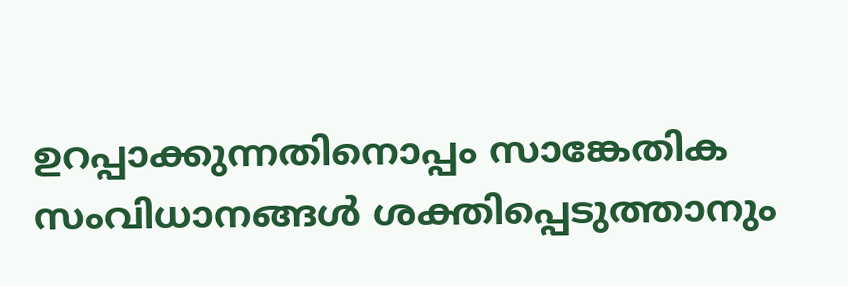ഉറപ്പാക്കുന്നതിനൊപ്പം സാങ്കേതിക സംവിധാനങ്ങൾ ശക്തിപ്പെടുത്താനും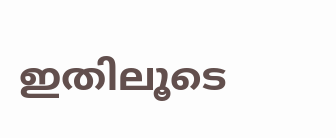ഇതിലൂടെ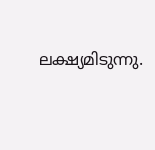ലക്ഷ്യമിടുന്നു.